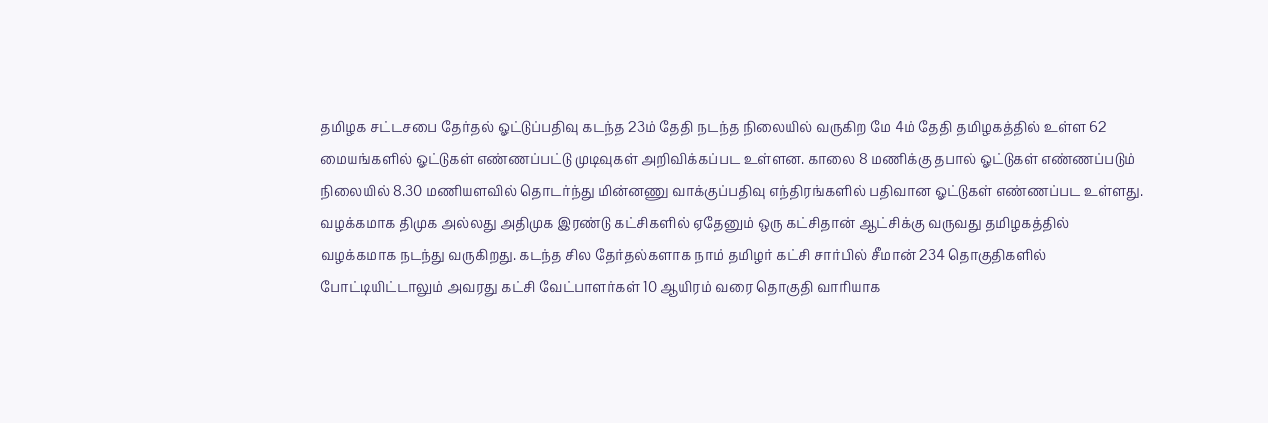தமிழக சட்டசபை தேர்தல் ஓட்டுப்பதிவு கடந்த 23ம் தேதி நடந்த நிலையில் வருகிற மே 4ம் தேதி தமிழகத்தில் உள்ள 62 மையங்களில் ஓட்டுகள் எண்ணப்பட்டு முடிவுகள் அறிவிக்கப்பட உள்ளன. காலை 8 மணிக்கு தபால் ஓட்டுகள் எண்ணப்படும் நிலையில் 8.30 மணியளவில் தொடர்ந்து மின்னணு வாக்குப்பதிவு எந்திரங்களில் பதிவான ஓட்டுகள் எண்ணப்பட உள்ளது.
வழக்கமாக திமுக அல்லது அதிமுக இரண்டு கட்சிகளில் ஏதேனும் ஒரு கட்சிதான் ஆட்சிக்கு வருவது தமிழகத்தில் வழக்கமாக நடந்து வருகிறது. கடந்த சில தேர்தல்களாக நாம் தமிழர் கட்சி சார்பில் சீமான் 234 தொகுதிகளில் போட்டியிட்டாலும் அவரது கட்சி வேட்பாளர்கள் 10 ஆயிரம் வரை தொகுதி வாரியாக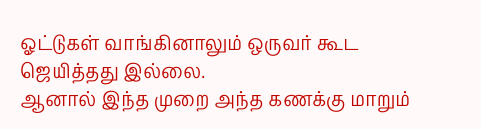ஓட்டுகள் வாங்கினாலும் ஒருவர் கூட ஜெயித்தது இல்லை.
ஆனால் இந்த முறை அந்த கணக்கு மாறும்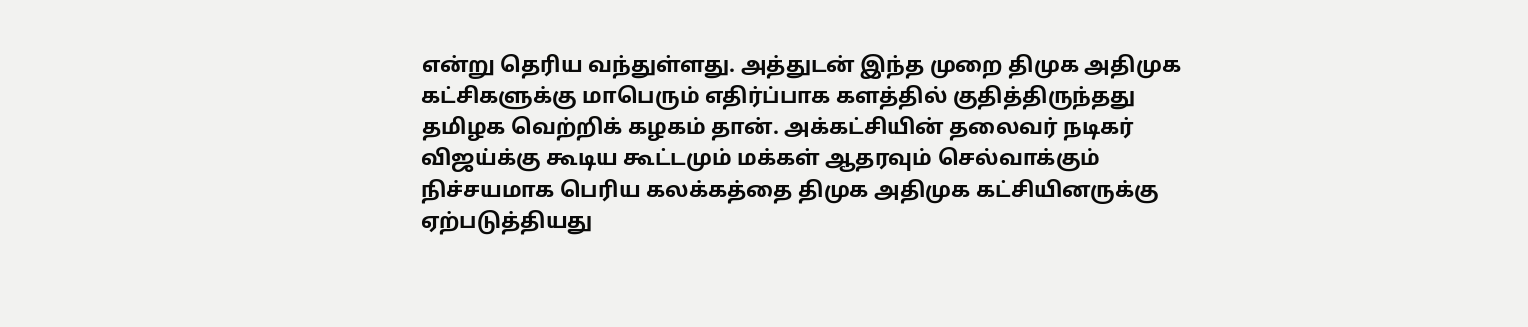என்று தெரிய வந்துள்ளது. அத்துடன் இந்த முறை திமுக அதிமுக கட்சிகளுக்கு மாபெரும் எதிர்ப்பாக களத்தில் குதித்திருந்தது தமிழக வெற்றிக் கழகம் தான். அக்கட்சியின் தலைவர் நடிகர் விஜய்க்கு கூடிய கூட்டமும் மக்கள் ஆதரவும் செல்வாக்கும் நிச்சயமாக பெரிய கலக்கத்தை திமுக அதிமுக கட்சியினருக்கு ஏற்படுத்தியது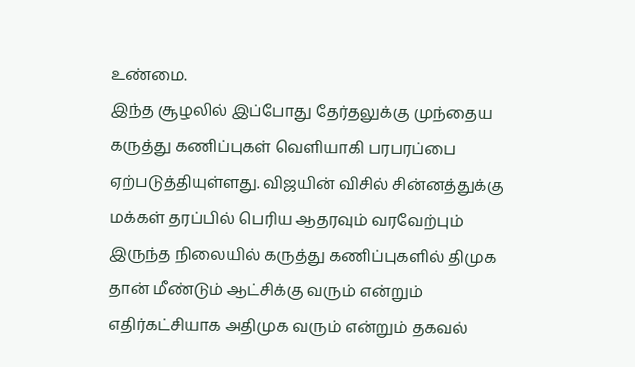உண்மை.
இந்த சூழலில் இப்போது தேர்தலுக்கு முந்தைய கருத்து கணிப்புகள் வெளியாகி பரபரப்பை ஏற்படுத்தியுள்ளது. விஜயின் விசில் சின்னத்துக்கு மக்கள் தரப்பில் பெரிய ஆதரவும் வரவேற்பும் இருந்த நிலையில் கருத்து கணிப்புகளில் திமுக தான் மீண்டும் ஆட்சிக்கு வரும் என்றும் எதிர்கட்சியாக அதிமுக வரும் என்றும் தகவல்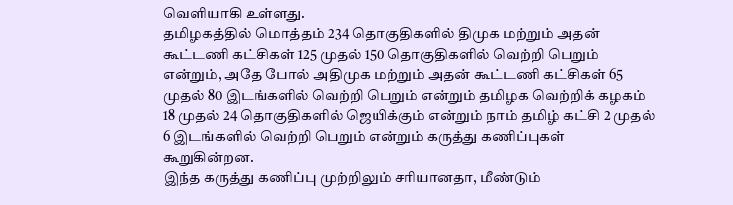வெளியாகி உள்ளது.
தமிழகத்தில் மொத்தம் 234 தொகுதிகளில் திமுக மற்றும் அதன் கூட்டணி கட்சிகள் 125 முதல் 150 தொகுதிகளில் வெற்றி பெறும் என்றும், அதே போல் அதிமுக மற்றும் அதன் கூட்டணி கட்சிகள் 65 முதல் 80 இடங்களில் வெற்றி பெறும் என்றும் தமிழக வெற்றிக் கழகம் 18 முதல் 24 தொகுதிகளில் ஜெயிக்கும் என்றும் நாம் தமிழ் கட்சி 2 முதல் 6 இடங்களில் வெற்றி பெறும் என்றும் கருத்து கணிப்புகள் கூறுகின்றன.
இந்த கருத்து கணிப்பு முற்றிலும் சரியானதா, மீண்டும்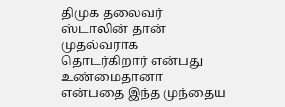திமுக தலைவர் ஸ்டாலின் தான் முதல்வராக தொடர்கிறார் என்பது உண்மைதானா என்பதை இந்த முந்தைய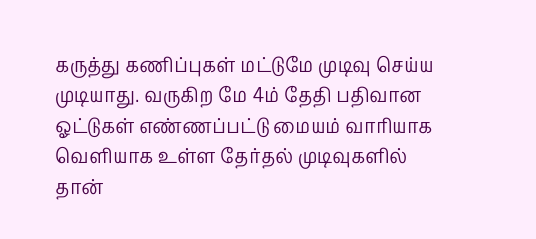கருத்து கணிப்புகள் மட்டுமே முடிவு செய்ய முடியாது. வருகிற மே 4ம் தேதி பதிவான ஓட்டுகள் எண்ணப்பட்டு மையம் வாரியாக வெளியாக உள்ள தேர்தல் முடிவுகளில் தான்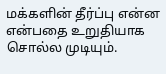மக்களின் தீர்ப்பு என்ன என்பதை உறுதியாக சொல்ல முடியும்.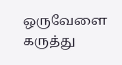ஒருவேளை கருத்து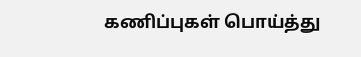கணிப்புகள் பொய்த்து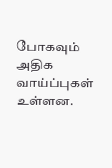போகவும் அதிக வாய்ப்புகள் உள்ளன.